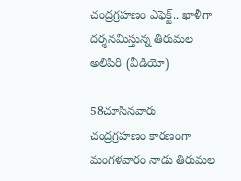చంద్రగ్రహణం ఎఫెక్ట్.. ఖాళీగా దర్శనమిస్తున్న తిరుమల అలిపిరి (వీడియో)

58చూసినవారు
చంద్రగ్రహణం కారణంగా మంగళవారం నాడు తిరుమల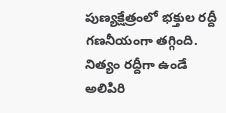పుణ్యక్షేత్రంలో భక్తుల రద్దీ గణనీయంగా తగ్గింది. నిత్యం రద్దీగా ఉండే అలిపిరి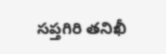సప్తగిరి తనిఖీ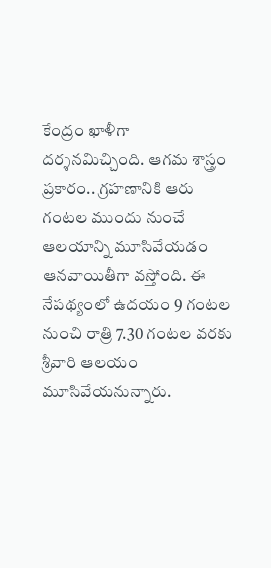కేంద్రం ఖాళీగా దర్శనమిచ్చింది. ఆగమ శాస్త్రం ప్రకారం.. గ్రహణానికి ఆరు గంటల ముందు నుంచే ఆలయాన్ని మూసివేయడం ఆనవాయితీగా వస్తోంది. ఈ నేపథ్యంలో ఉదయం 9 గంటల నుంచి రాత్రి 7.30 గంటల వరకు శ్రీవారి ఆలయం మూసివేయనున్నారు.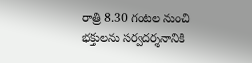రాత్రి 8.30 గంటల నుంచి భక్తులను సర్వదర్శనానికి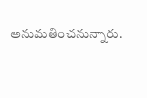అనుమతించనున్నారు.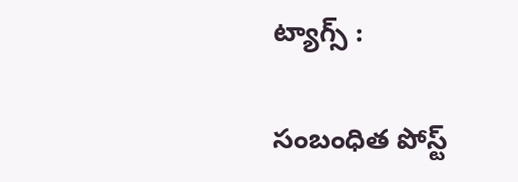ట్యాగ్స్ :

సంబంధిత పోస్ట్